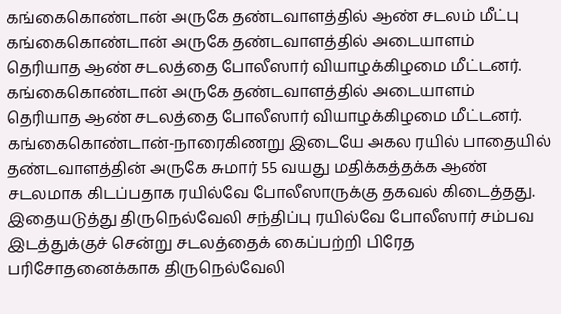கங்கைகொண்டான் அருகே தண்டவாளத்தில் ஆண் சடலம் மீட்பு
கங்கைகொண்டான் அருகே தண்டவாளத்தில் அடையாளம் தெரியாத ஆண் சடலத்தை போலீஸார் வியாழக்கிழமை மீட்டனர்.
கங்கைகொண்டான் அருகே தண்டவாளத்தில் அடையாளம் தெரியாத ஆண் சடலத்தை போலீஸார் வியாழக்கிழமை மீட்டனர்.
கங்கைகொண்டான்-நாரைகிணறு இடையே அகல ரயில் பாதையில் தண்டவாளத்தின் அருகே சுமார் 55 வயது மதிக்கத்தக்க ஆண் சடலமாக கிடப்பதாக ரயில்வே போலீஸாருக்கு தகவல் கிடைத்தது. இதையடுத்து திருநெல்வேலி சந்திப்பு ரயில்வே போலீஸார் சம்பவ இடத்துக்குச் சென்று சடலத்தைக் கைப்பற்றி பிரேத பரிசோதனைக்காக திருநெல்வேலி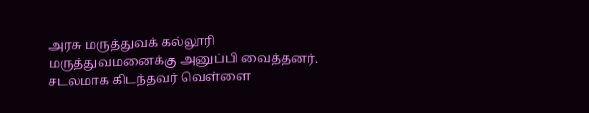அரசு மருத்துவக் கல்லூரி மருத்துவமனைக்கு அனுப்பி வைத்தனர். சடலமாக கிடந்தவர் வெள்ளை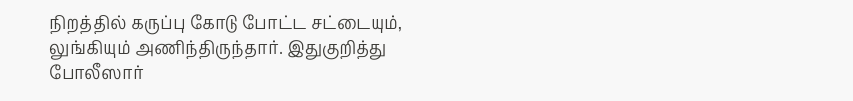நிறத்தில் கருப்பு கோடு போட்ட சட்டையும், லுங்கியும் அணிந்திருந்தார். இதுகுறித்து போலீஸார்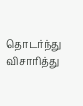தொடர்ந்து விசாரித்து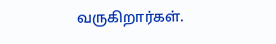வருகிறார்கள்.